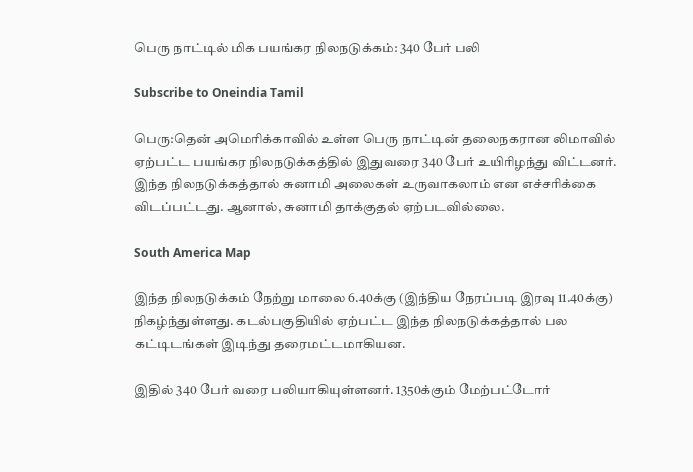பெரு நாட்டில் மிக பயங்கர நிலநடுக்கம்: 340 பேர் பலி

Subscribe to Oneindia Tamil

பெரு:தென் அமெரிக்காவில் உள்ள பெரு நாட்டின் தலைநகரான லிமாவில் ஏற்பட்ட பயங்கர நிலநடுக்கத்தில் இதுவரை 340 பேர் உயிரிழந்து விட்டனர். இந்த நிலநடுக்கத்தால் சுனாமி அலைகள் உருவாகலாம் என எச்சரிக்கை விடப்பட்டது. ஆனால், சுனாமி தாக்குதல் ஏற்படவில்லை.

South America Map

இந்த நிலநடுக்கம் நேற்று மாலை 6.40க்கு (இந்திய நேரப்படி இரவு 11.40க்கு) நிகழ்ந்துள்ளது. கடல்பகுதியில் ஏற்பட்ட இந்த நிலநடுக்கத்தால் பல கட்டிடங்கள் இடிந்து தரைமட்டமாகியன.

இதில் 340 பேர் வரை பலியாகியுள்ளனர். 1350க்கும் மேற்பட்டோர்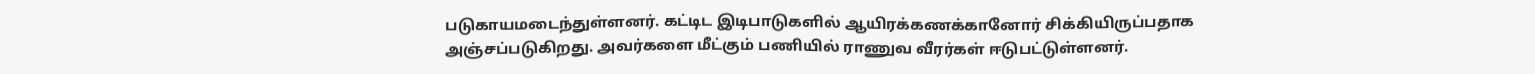படுகாயமடைந்துள்ளனர். கட்டிட இடிபாடுகளில் ஆயிரக்கணக்கானோர் சிக்கியிருப்பதாக அஞ்சப்படுகிறது. அவர்களை மீட்கும் பணியில் ராணுவ வீரர்கள் ஈடுபட்டுள்ளனர்.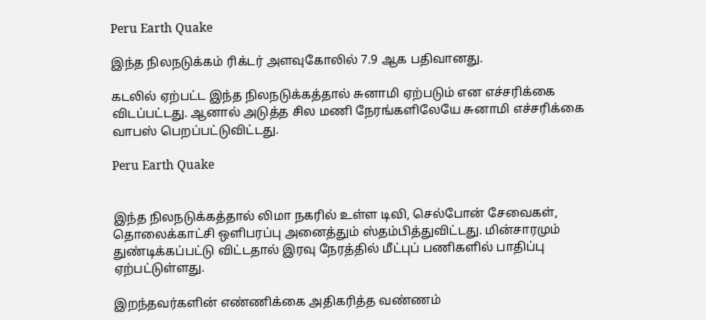Peru Earth Quake

இந்த நிலநடுக்கம் ரிக்டர் அளவுகோலில் 7.9 ஆக பதிவானது.

கடலில் ஏற்பட்ட இந்த நிலநடுக்கத்தால் சுனாமி ஏற்படும் என எச்சரிக்கை விடப்பட்டது. ஆனால் அடுத்த சில மணி நேரங்களிலேயே சுனாமி எச்சரிக்கை வாபஸ் பெறப்பட்டுவிட்டது.

Peru Earth Quake


இந்த நிலநடுக்கத்தால் லிமா நகரில் உள்ள டிவி, செல்போன் சேவைகள், தொலைக்காட்சி ஒளிபரப்பு அனைத்தும் ஸ்தம்பித்துவிட்டது. மின்சாரமும் துண்டிக்கப்பட்டு விட்டதால் இரவு நேரத்தில் மீட்புப் பணிகளில் பாதிப்பு ஏற்பட்டுள்ளது.

இறந்தவர்களின் எண்ணிக்கை அதிகரித்த வண்ணம்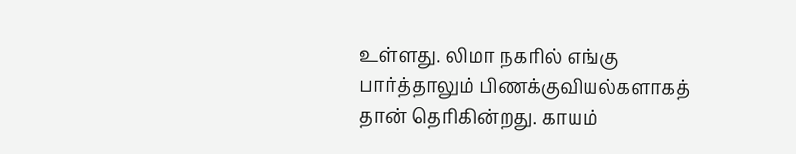உள்ளது. லிமா நகரில் எங்கு பார்த்தாலும் பிணக்குவியல்களாகத் தான் தெரிகின்றது. காயம்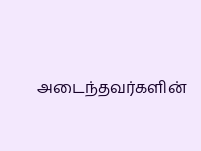அடைந்தவர்களின்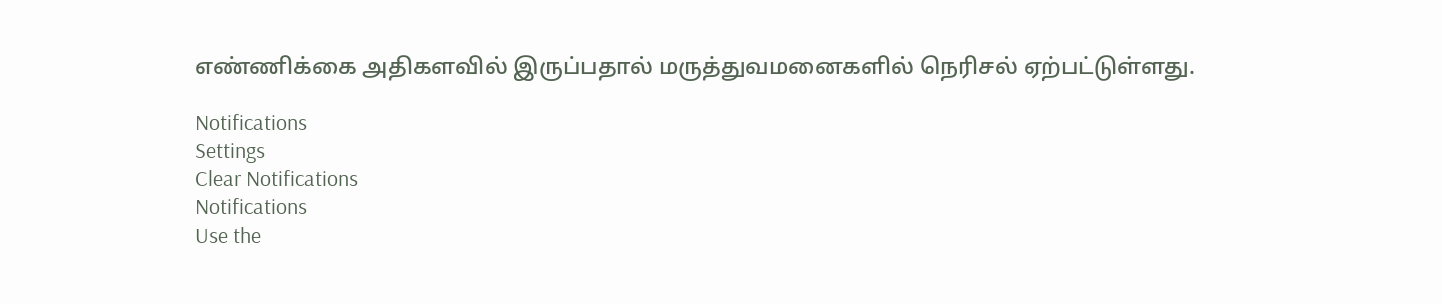எண்ணிக்கை அதிகளவில் இருப்பதால் மருத்துவமனைகளில் நெரிசல் ஏற்பட்டுள்ளது.

Notifications
Settings
Clear Notifications
Notifications
Use the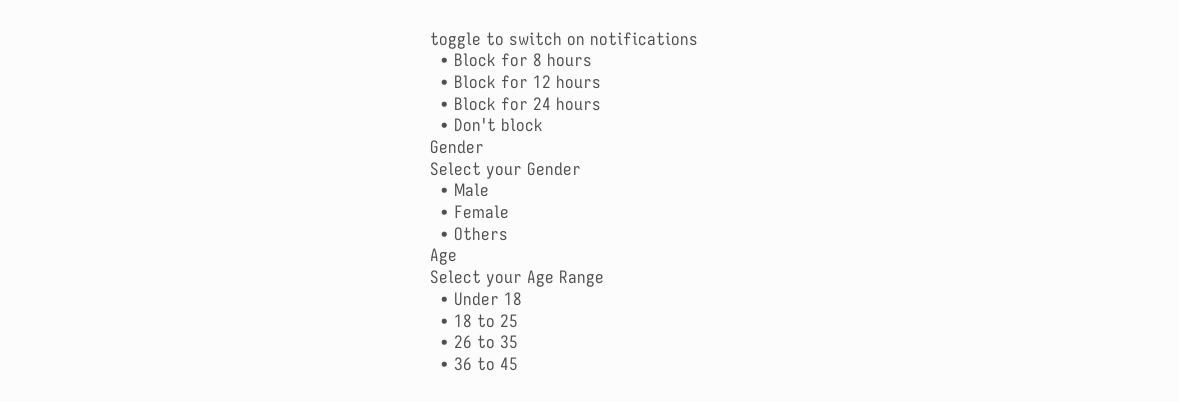toggle to switch on notifications
  • Block for 8 hours
  • Block for 12 hours
  • Block for 24 hours
  • Don't block
Gender
Select your Gender
  • Male
  • Female
  • Others
Age
Select your Age Range
  • Under 18
  • 18 to 25
  • 26 to 35
  • 36 to 45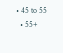• 45 to 55
  • 55+